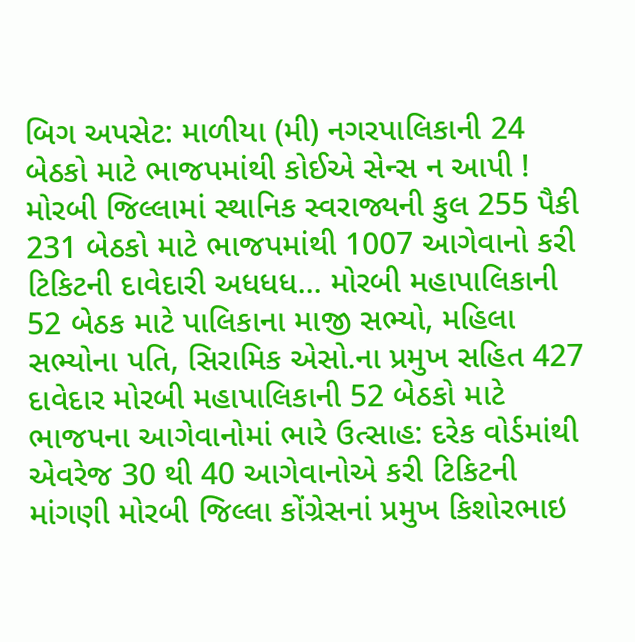બિગ અપસેટ: માળીયા (મી) નગરપાલિકાની 24 બેઠકો માટે ભાજપમાંથી કોઈએ સેન્સ ન આપી ! મોરબી જિલ્લામાં સ્થાનિક સ્વરાજ્યની કુલ 255 પૈકી 231 બેઠકો માટે ભાજપમાંથી 1007 આગેવાનો કરી ટિકિટની દાવેદારી અધધધ... મોરબી મહાપાલિકાની 52 બેઠક માટે પાલિકાના માજી સભ્યો, મહિલા સભ્યોના પતિ, સિરામિક એસો.ના પ્રમુખ સહિત 427 દાવેદાર મોરબી મહાપાલિકાની 52 બેઠકો માટે ભાજપના આગેવાનોમાં ભારે ઉત્સાહ: દરેક વોર્ડમાંથી એવરેજ 30 થી 40 આગેવાનોએ કરી ટિકિટની માંગણી મોરબી જિલ્લા કોંગ્રેસનાં પ્રમુખ કિશોરભાઇ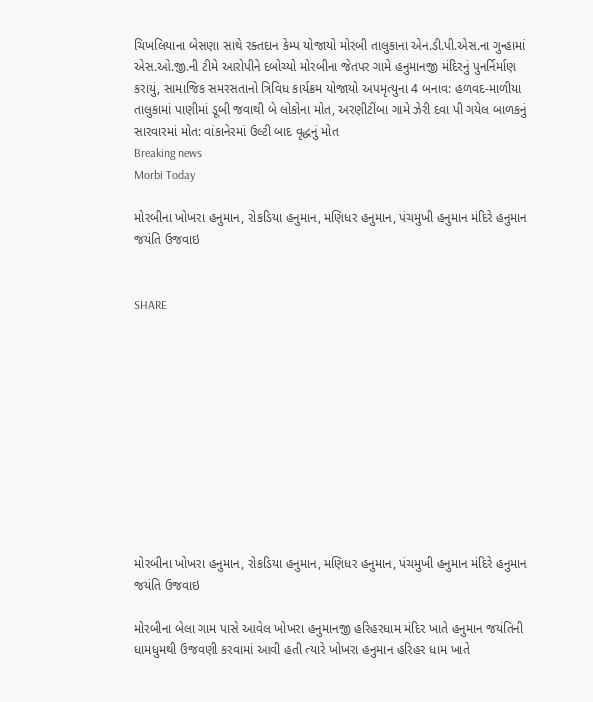ચિખલિયાના બેસણા સાથે રક્તદાન કેમ્પ યોજાયો મોરબી તાલુકાના એન.ડી.પી.એસ.ના ગુન્હામાં એસ.ઓ.જી.ની ટીમે આરોપીને દબોચ્યો મોરબીના જેતપર ગામે હનુમાનજી મંદિરનું પુનર્નિર્માણ કરાયું, સામાજિક સમરસતાનો ત્રિવિધ કાર્યક્રમ યોજાયો અપમૃત્યુના 4 બનાવ: હળવદ-માળીયા તાલુકામાં પાણીમાં ડૂબી જવાથી બે લોકોના મોત, અરણીટીંબા ગામે ઝેરી દવા પી ગયેલ બાળકનું સારવારમાં મોત: વાંકાનેરમાં ઉલ્ટી બાદ વૃદ્ધનું મોત
Breaking news
Morbi Today

મોરબીના ખોખરા હનુમાન, રોકડિયા હનુમાન, મણિધર હનુમાન, પંચમુખી હનુમાન મંદિરે હનુમાન જયંતિ ઉજવાઇ


SHARE











મોરબીના ખોખરા હનુમાન, રોકડિયા હનુમાન, મણિધર હનુમાન, પંચમુખી હનુમાન મંદિરે હનુમાન જયંતિ ઉજવાઇ

મોરબીના બેલા ગામ પાસે આવેલ ખોખરા હનુમાનજી હરિહરધામ મંદિર ખાતે હનુમાન જયંતિની ધામધુમથી ઉજવણી કરવામાં આવી હતી ત્યારે ખોખરા હનુમાન હરિહર ધામ ખાતે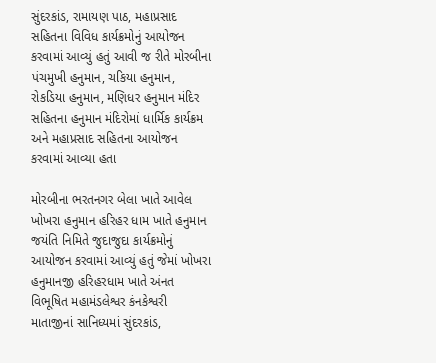સુંદરકાંડ, રામાયણ પાઠ, મહાપ્રસાદ સહિતના વિવિધ કાર્યક્રમોનું આયોજન કરવામાં આવ્યું હતું આવી જ રીતે મોરબીના પંચમુખી હનુમાન, ચકિયા હનુમાન, રોકડિયા હનુમાન, મણિધર હનુમાન મંદિર સહિતના હનુમાન મંદિરોમાં ધાર્મિક કાર્યક્રમ અને મહાપ્રસાદ સહિતના આયોજન કરવામાં આવ્યા હતા

મોરબીના ભરતનગર બેલા ખાતે આવેલ ખોખરા હનુમાન હરિહર ધામ ખાતે હનુમાન જયંતિ નિમિતે જુદાજુદા કાર્યક્રમોનું આયોજન કરવામાં આવ્યું હતું જેમાં ખોખરા હનુમાનજી હરિહરધામ ખાતે અંનત વિભૂષિત મહામંડલેશ્વર કંનકેશ્વરી માતાજીનાં સાનિધ્યમાં સુંદરકાંડ,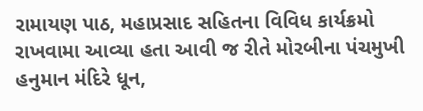રામાયણ પાઠ, મહાપ્રસાદ સહિતના વિવિધ કાર્યક્રમો રાખવામા આવ્યા હતા આવી જ રીતે મોરબીના પંચમુખી હનુમાન મંદિરે ધૂન,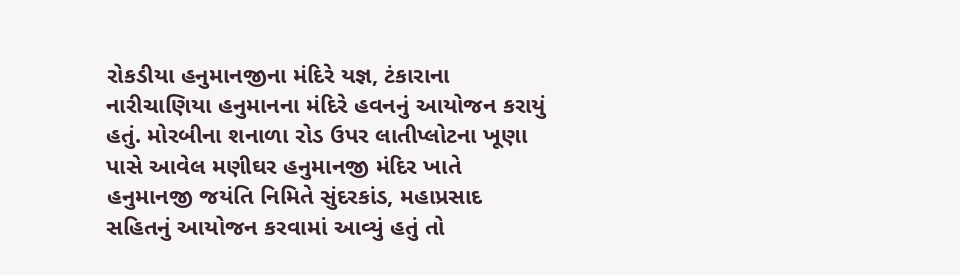રોકડીયા હનુમાનજીના મંદિરે યજ્ઞ, ટંકારાના નારીચાણિયા હનુમાનના મંદિરે હવનનું આયોજન કરાયું હતું. મોરબીના શનાળા રોડ ઉપર લાતીપ્લોટના ખૂણા પાસે આવેલ મણીઘર હનુમાનજી મંદિર ખાતે હનુમાનજી જયંતિ નિમિતે સુંદરકાંડ, મહાપ્રસાદ સહિતનું આયોજન કરવામાં આવ્યું હતું તો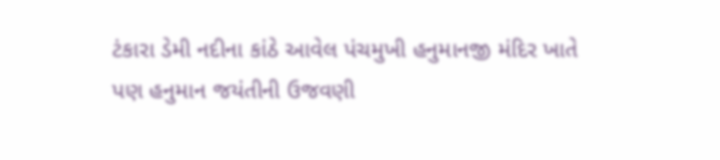ટંકારા ડેમી નદીના કાંઠે આવેલ પંચમુખી હનુમાનજી મંદિર ખાતે પણ હનુમાન જયંતીની ઉજવણી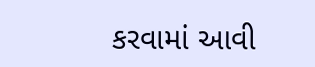કરવામાં આવી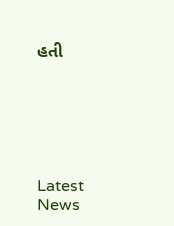હતી






Latest News